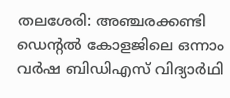തലശേരി: അഞ്ചരക്കണ്ടി ഡെന്റൽ കോളജിലെ ഒന്നാം വർഷ ബിഡിഎസ് വിദ്യാർഥി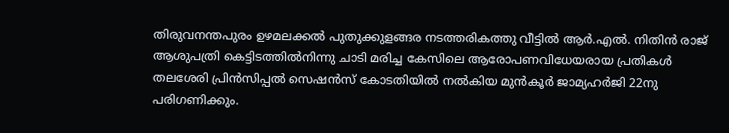തിരുവനന്തപുരം ഉഴമലക്കൽ പുതുക്കുളങ്ങര നടത്തരികത്തു വീട്ടിൽ ആർ.എൽ. നിതിൻ രാജ് ആശുപത്രി കെട്ടിടത്തിൽനിന്നു ചാടി മരിച്ച കേസിലെ ആരോപണവിധേയരായ പ്രതികൾ തലശേരി പ്രിൻസിപ്പൽ സെഷൻസ് കോടതിയിൽ നൽകിയ മുൻകൂർ ജാമ്യഹർജി 22നു പരിഗണിക്കും.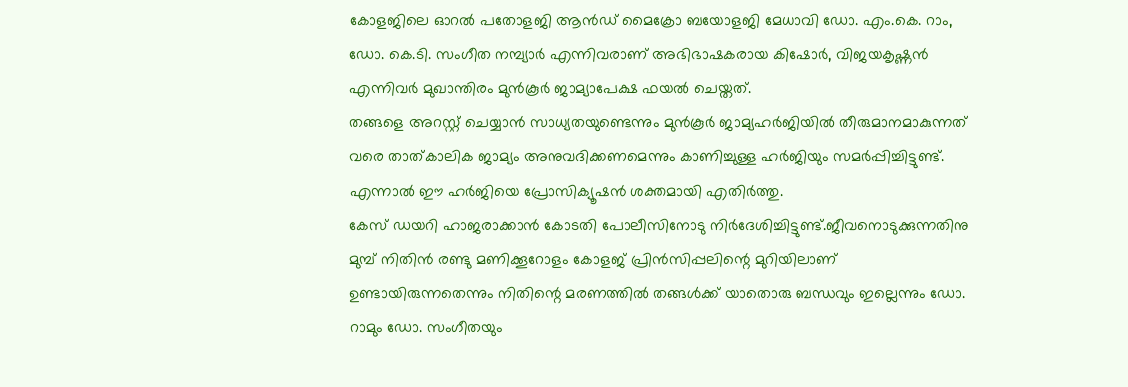കോളജിലെ ഓറൽ പതോളജി ആൻഡ് മൈക്രോ ബയോളജി മേധാവി ഡോ. എം.കെ. റാം, ഡോ. കെ.ടി. സംഗീത നമ്പ്യാർ എന്നിവരാണ് അഭിഭാഷകരായ കിഷോർ, വിജയകൃഷ്ണൻ എന്നിവർ മുഖാന്തിരം മുൻകൂർ ജാമ്യാപേക്ഷ ഫയൽ ചെയ്തത്.
തങ്ങളെ അറസ്റ്റ് ചെയ്യാൻ സാധ്യതയുണ്ടെന്നും മുൻകൂർ ജാമ്യഹർജിയിൽ തീരുമാനമാകുന്നത് വരെ താത്കാലിക ജാമ്യം അനുവദിക്കണമെന്നും കാണിച്ചുള്ള ഹർജിയും സമർപ്പിച്ചിട്ടുണ്ട്. എന്നാൽ ഈ ഹർജിയെ പ്രോസിക്യൂഷൻ ശക്തമായി എതിർത്തു.
കേസ് ഡയറി ഹാജരാക്കാൻ കോടതി പോലീസിനോടു നിർദേശിച്ചിട്ടുണ്ട്.ജീവനൊടുക്കുന്നതിനു മുമ്പ് നിതിൻ രണ്ടു മണിക്കൂറോളം കോളജ് പ്രിൻസിപ്പലിന്റെ മുറിയിലാണ് ഉണ്ടായിരുന്നതെന്നും നിതിന്റെ മരണത്തിൽ തങ്ങൾക്ക് യാതൊരു ബന്ധവും ഇല്ലെന്നും ഡോ. റാമും ഡോ. സംഗീതയും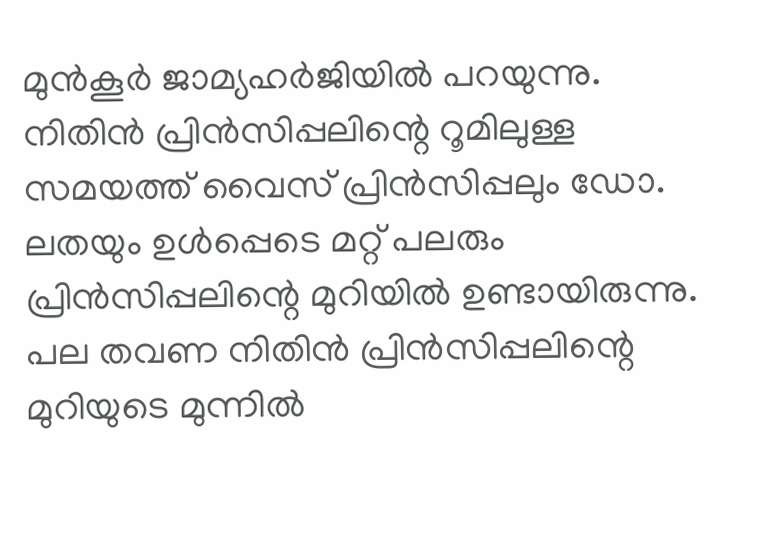മുൻകൂർ ജാമ്യഹർജിയിൽ പറയുന്നു.
നിതിൻ പ്രിൻസിപ്പലിന്റെ റൂമിലുള്ള സമയത്ത് വൈസ് പ്രിൻസിപ്പലും ഡോ. ലതയും ഉൾപ്പെടെ മറ്റ് പലരും പ്രിൻസിപ്പലിന്റെ മുറിയിൽ ഉണ്ടായിരുന്നു. പല തവണ നിതിൻ പ്രിൻസിപ്പലിന്റെ മുറിയുടെ മുന്നിൽ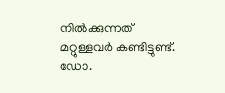നിൽക്കുന്നത് മറ്റുള്ളവർ കണ്ടിട്ടുണ്ട്. ഡോ.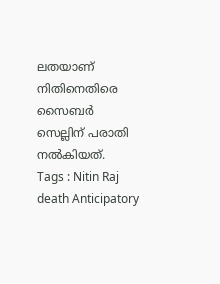ലതയാണ് നിതിനെതിരെ സൈബർ സെല്ലിന് പരാതി നൽകിയത്.
Tags : Nitin Raj death Anticipatory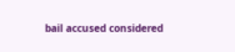bail accused considered